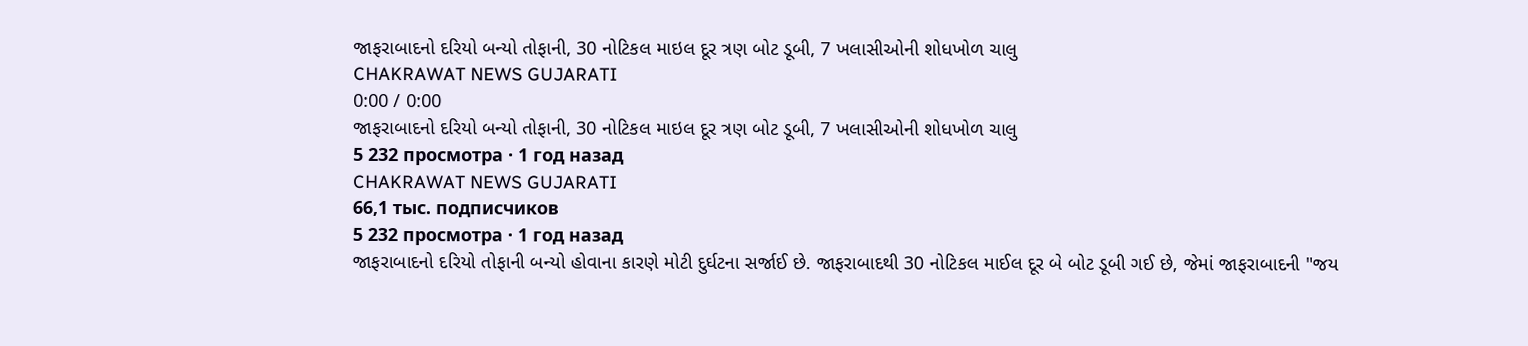જાફરાબાદનો દરિયો બન્યો તોફાની, 30 નોટિકલ માઇલ દૂર ત્રણ બોટ ડૂબી, 7 ખલાસીઓની શોધખોળ ચાલુ
CHAKRAWAT NEWS GUJARATI
0:00 / 0:00
જાફરાબાદનો દરિયો બન્યો તોફાની, 30 નોટિકલ માઇલ દૂર ત્રણ બોટ ડૂબી, 7 ખલાસીઓની શોધખોળ ચાલુ
5 232 просмотра · 1 год назад
CHAKRAWAT NEWS GUJARATI
66,1 тыс. подписчиков
5 232 просмотра · 1 год назад
જાફરાબાદનો દરિયો તોફાની બન્યો હોવાના કારણે મોટી દુર્ઘટના સર્જાઈ છે. જાફરાબાદથી 30 નોટિકલ માઈલ દૂર બે બોટ ડૂબી ગઈ છે, જેમાં જાફરાબાદની "જય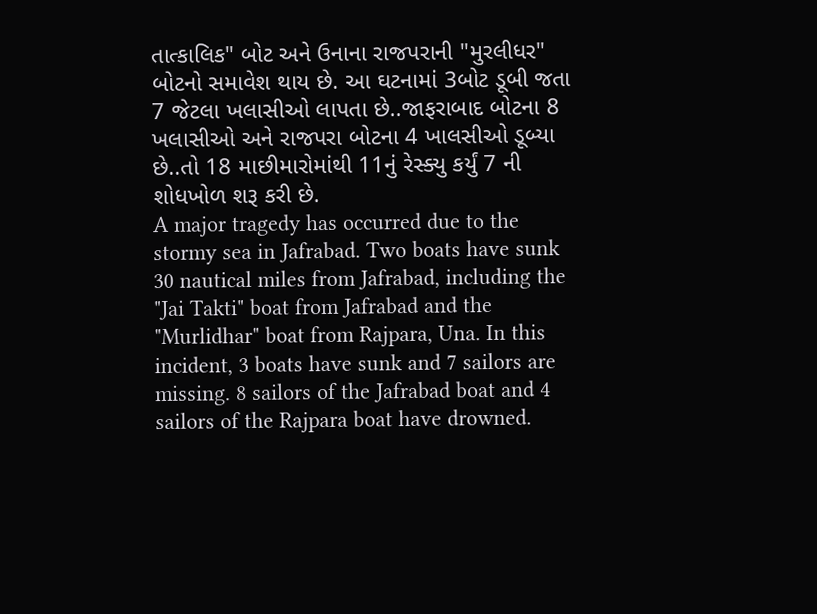તાત્કાલિક" બોટ અને ઉનાના રાજપરાની "મુરલીધર" બોટનો સમાવેશ થાય છે. આ ઘટનામાં 3બોટ ડૂબી જતા 7 જેટલા ખલાસીઓ લાપતા છે..જાફરાબાદ બોટના 8 ખલાસીઓ અને રાજપરા બોટના 4 ખાલસીઓ ડૂબ્યા છે..તો 18 માછીમારોમાંથી 11નું રેસ્ક્યુ કર્યું 7 ની શોધખોળ શરૂ કરી છે.
A major tragedy has occurred due to the stormy sea in Jafrabad. Two boats have sunk 30 nautical miles from Jafrabad, including the "Jai Takti" boat from Jafrabad and the "Murlidhar" boat from Rajpara, Una. In this incident, 3 boats have sunk and 7 sailors are missing. 8 sailors of the Jafrabad boat and 4 sailors of the Rajpara boat have drowned.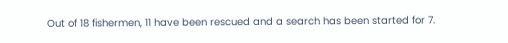Out of 18 fishermen, 11 have been rescued and a search has been started for 7.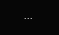...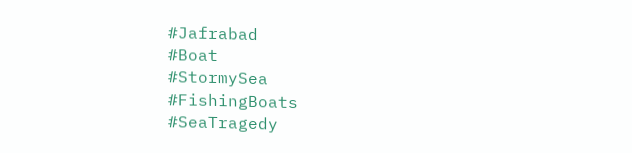#Jafrabad
#Boat
#StormySea
#FishingBoats
#SeaTragedy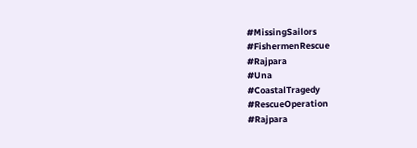#MissingSailors
#FishermenRescue
#Rajpara
#Una
#CoastalTragedy
#RescueOperation
#Rajpara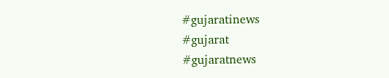#gujaratinews
#gujarat
#gujaratnews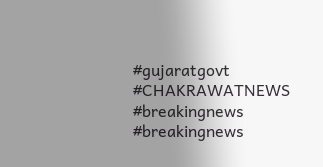#gujaratgovt
#CHAKRAWATNEWS
#breakingnews
#breakingnews